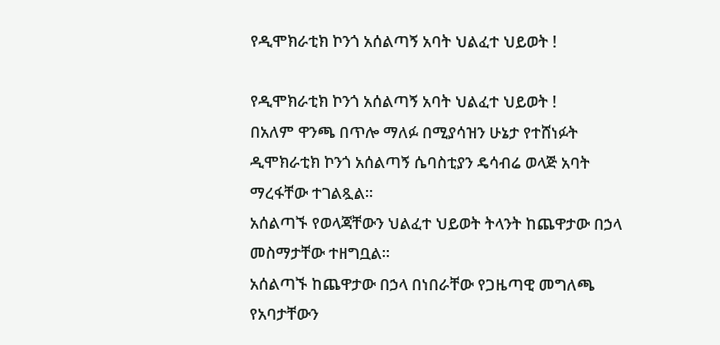የዲሞክራቲክ ኮንጎ አሰልጣኝ አባት ህልፈተ ህይወት !

የዲሞክራቲክ ኮንጎ አሰልጣኝ አባት ህልፈተ ህይወት !
በአለም ዋንጫ በጥሎ ማለፉ በሚያሳዝን ሁኔታ የተሸነፉት ዲሞክራቲክ ኮንጎ አሰልጣኝ ሴባስቲያን ዴሳብሬ ወላጅ አባት ማረፋቸው ተገልጿል።
አሰልጣኙ የወላጃቸውን ህልፈተ ህይወት ትላንት ከጨዋታው በኃላ መስማታቸው ተዘግቧል።
አሰልጣኙ ከጨዋታው በኃላ በነበራቸው የጋዜጣዊ መግለጫ የአባታቸውን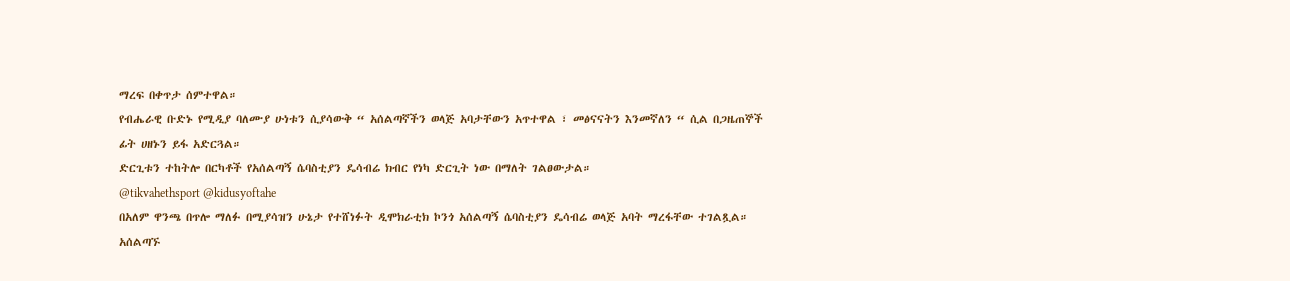ማረፍ በቀጥታ ሰምተዋል።
የብሔራዊ ቡድኑ የሚዲያ ባለሙያ ሁነቱን ሲያሳውቅ “ አሰልጣኛችን ወላጅ አባታቸውን አጥተዋል ፣ መፅናናትን እንመኛለን “ ሲል በጋዜጠኞች ፊት ሀዘኑን ይፋ አድርጓል።
ድርጊቱን ተከትሎ በርካቶች የአሰልጣኝ ሴባስቲያን ዴሳብሬ ክብር የነካ ድርጊት ነው በማለት ገልፀውታል።
@tikvahethsport @kidusyoftahe
በአለም ዋንጫ በጥሎ ማለፉ በሚያሳዝን ሁኔታ የተሸነፉት ዲሞክራቲክ ኮንጎ አሰልጣኝ ሴባስቲያን ዴሳብሬ ወላጅ አባት ማረፋቸው ተገልጿል።
አሰልጣኙ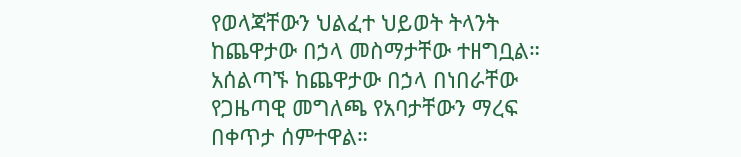የወላጃቸውን ህልፈተ ህይወት ትላንት ከጨዋታው በኃላ መስማታቸው ተዘግቧል።
አሰልጣኙ ከጨዋታው በኃላ በነበራቸው የጋዜጣዊ መግለጫ የአባታቸውን ማረፍ በቀጥታ ሰምተዋል።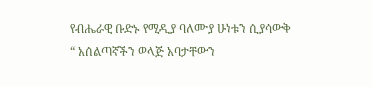የብሔራዊ ቡድኑ የሚዲያ ባለሙያ ሁነቱን ሲያሳውቅ “ አሰልጣኛችን ወላጅ አባታቸውን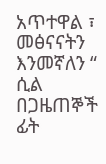አጥተዋል ፣ መፅናናትን እንመኛለን “ ሲል በጋዜጠኞች ፊት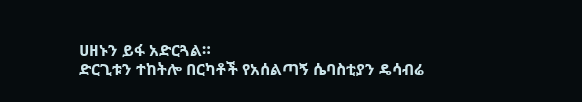ሀዘኑን ይፋ አድርጓል።
ድርጊቱን ተከትሎ በርካቶች የአሰልጣኝ ሴባስቲያን ዴሳብሬ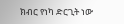ክብር የነካ ድርጊት ነው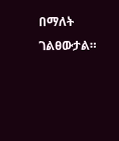በማለት ገልፀውታል።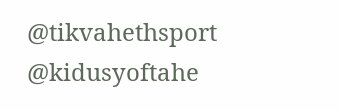@tikvahethsport @kidusyoftahe